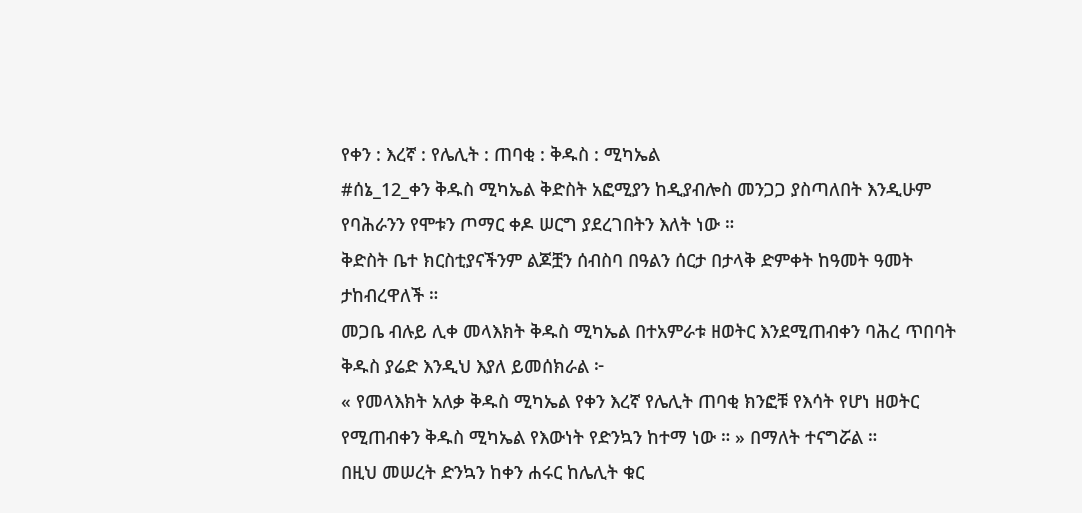የቀን : እረኛ : የሌሊት : ጠባቂ : ቅዱስ : ሚካኤል
#ሰኔ_12_ቀን ቅዱስ ሚካኤል ቅድስት አፎሚያን ከዲያብሎስ መንጋጋ ያስጣለበት እንዲሁም የባሕራንን የሞቱን ጦማር ቀዶ ሠርግ ያደረገበትን እለት ነው ።
ቅድስት ቤተ ክርስቲያናችንም ልጆቿን ሰብስባ በዓልን ሰርታ በታላቅ ድምቀት ከዓመት ዓመት ታከብረዋለች ።
መጋቤ ብሉይ ሊቀ መላእክት ቅዱስ ሚካኤል በተአምራቱ ዘወትር እንደሚጠብቀን ባሕረ ጥበባት ቅዱስ ያሬድ እንዲህ እያለ ይመሰክራል ፦
« የመላእክት አለቃ ቅዱስ ሚካኤል የቀን እረኛ የሌሊት ጠባቂ ክንፎቹ የእሳት የሆነ ዘወትር የሚጠብቀን ቅዱስ ሚካኤል የእውነት የድንኳን ከተማ ነው ። » በማለት ተናግሯል ።
በዚህ መሠረት ድንኳን ከቀን ሐሩር ከሌሊት ቁር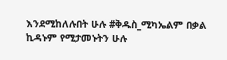እንደሚከለሉበት ሁሉ #ቅዱስ_ሚካኤልም በቃል ኪዳኑም የሚታመኑትን ሁሉ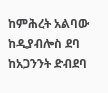ከምሕረት አልባው ከዲያብሎስ ደባ ከአጋንንት ድብደባ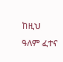ከዚህ ዓለም ፈተና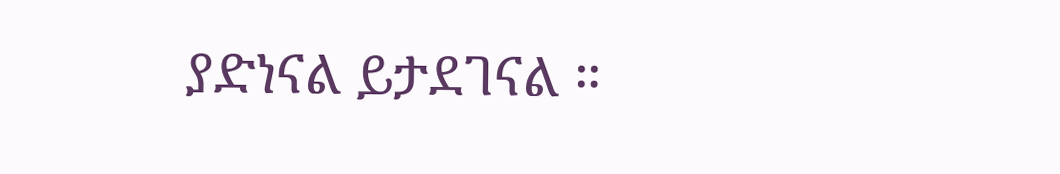ያድነናል ይታደገናል ።